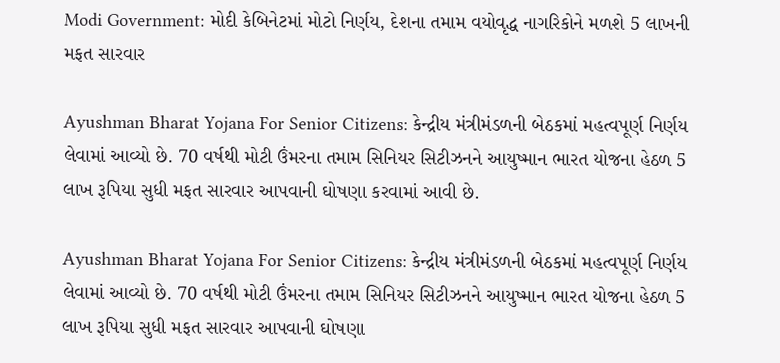Modi Government: મોદી કેબિનેટમાં મોટો નિર્ણય, દેશના તમામ વયોવૃદ્ધ નાગરિકોને મળશે 5 લાખની મફત સારવાર

Ayushman Bharat Yojana For Senior Citizens: કેન્દ્રીય મંત્રીમંડળની બેઠકમાં મહત્વપૂર્ણ નિર્ણય લેવામાં આવ્યો છે. 70 વર્ષથી મોટી ઉંમરના તમામ સિનિયર સિટીઝનને આયુષ્માન ભારત યોજના હેઠળ 5 લાખ રૂપિયા સુધી મફત સારવાર આપવાની ઘોષણા કરવામાં આવી છે.

Ayushman Bharat Yojana For Senior Citizens: કેન્દ્રીય મંત્રીમંડળની બેઠકમાં મહત્વપૂર્ણ નિર્ણય લેવામાં આવ્યો છે. 70 વર્ષથી મોટી ઉંમરના તમામ સિનિયર સિટીઝનને આયુષ્માન ભારત યોજના હેઠળ 5 લાખ રૂપિયા સુધી મફત સારવાર આપવાની ઘોષણા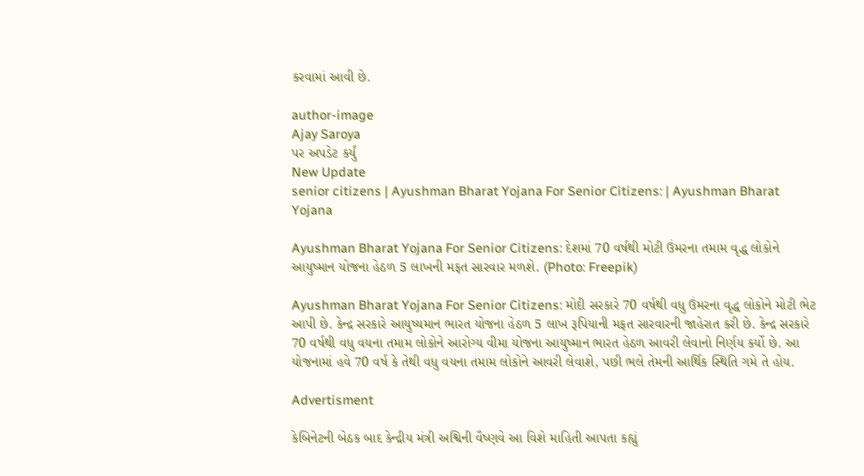કરવામાં આવી છે.

author-image
Ajay Saroya
પર અપડેટ કર્યું
New Update
senior citizens | Ayushman Bharat Yojana For Senior Citizens: | Ayushman Bharat Yojana

Ayushman Bharat Yojana For Senior Citizens: દેશમાં 70 વર્ષથી મોટી ઉંમરના તમામ વૃદ્ધ લોકોને આયુષ્માન યોજના હેઠળ 5 લાખની મફત સારવાર મળશે. (Photo: Freepik)

Ayushman Bharat Yojana For Senior Citizens: મોદી સરકારે 70 વર્ષથી વધુ ઉંમરના વૃદ્ધ લોકોને મોટી ભેટ આપી છે. કેન્દ્ર સરકારે આયુષ્યમાન ભારત યોજના હેઠળ 5 લાખ રૂપિયાની મફત સારવારની જાહેરાત કરી છે. કેન્દ્ર સરકારે 70 વર્ષથી વધુ વયના તમામ લોકોને આરોગ્ય વીમા યોજના આયુષ્માન ભારત હેઠળ આવરી લેવાનો નિર્ણય કર્યો છે. આ યોજનામાં હવે 70 વર્ષ કે તેથી વધુ વયના તમામ લોકોને આવરી લેવાશે, પછી ભલે તેમની આર્થિક સ્થિતિ ગમે તે હોય.

Advertisment

કેબિનેટની બેઠક બાદ કેન્દ્રીય મંત્રી અશ્વિની વૈષ્ણવે આ વિશે માહિતી આપતા કહ્યું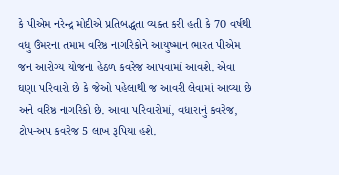કે પીએમ નરેન્દ્ર મોદીએ પ્રતિબદ્ધતા વ્યક્ત કરી હતી કે 70 વર્ષથી વધુ ઉંમરના તમામ વરિષ્ઠ નાગરિકોને આયુષ્માન ભારત પીએમ જન આરોગ્ય યોજના હેઠળ કવરેજ આપવામાં આવશે. એવા ઘણા પરિવારો છે કે જેઓ પહેલાથી જ આવરી લેવામાં આવ્યા છે અને વરિષ્ઠ નાગરિકો છે. આવા પરિવારોમાં, વધારાનું કવરેજ, ટોપ-અપ કવરેજ 5 લાખ રૂપિયા હશે.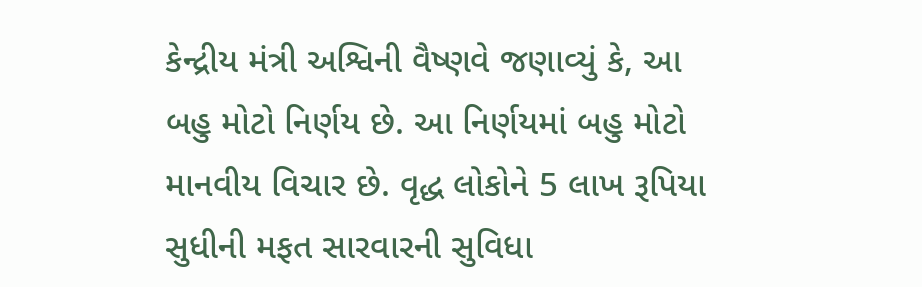કેન્દ્રીય મંત્રી અશ્વિની વૈષ્ણવે જણાવ્યું કે, આ બહુ મોટો નિર્ણય છે. આ નિર્ણયમાં બહુ મોટો માનવીય વિચાર છે. વૃદ્ધ લોકોને 5 લાખ રૂપિયા સુધીની મફત સારવારની સુવિધા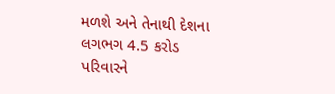મળશે અને તેનાથી દેશના લગભગ 4.5 કરોડ પરિવારને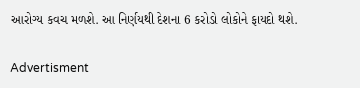આરોગ્ય કવચ મળશે. આ નિર્ણયથી દેશના 6 કરોડો લોકોને ફાયદો થશે.

Advertisment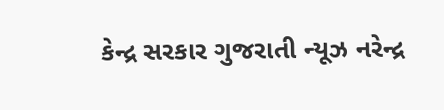કેન્દ્ર સરકાર ગુજરાતી ન્યૂઝ નરેન્દ્ર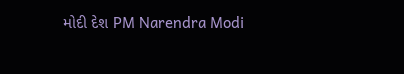મોદી દેશ PM Narendra Modi